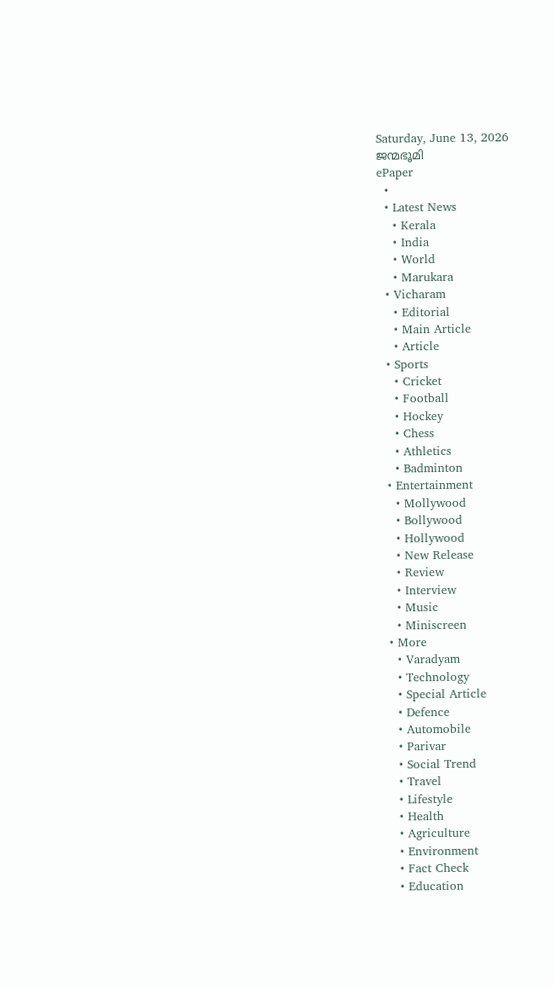Saturday, June 13, 2026
ജന്മഭൂമി
ePaper
  •
  • Latest News
    • Kerala
    • India
    • World
    • Marukara
  • Vicharam
    • Editorial
    • Main Article
    • Article
  • Sports
    • Cricket
    • Football
    • Hockey
    • Chess
    • Athletics
    • Badminton
  • Entertainment
    • Mollywood
    • Bollywood
    • Hollywood
    • New Release
    • Review
    • Interview
    • Music
    • Miniscreen
  • More
    • Varadyam
    • Technology
    • Special Article
    • Defence
    • Automobile
    • Parivar
    • Social Trend
    • Travel
    • Lifestyle
    • Health
    • Agriculture
    • Environment
    • Fact Check
    • Education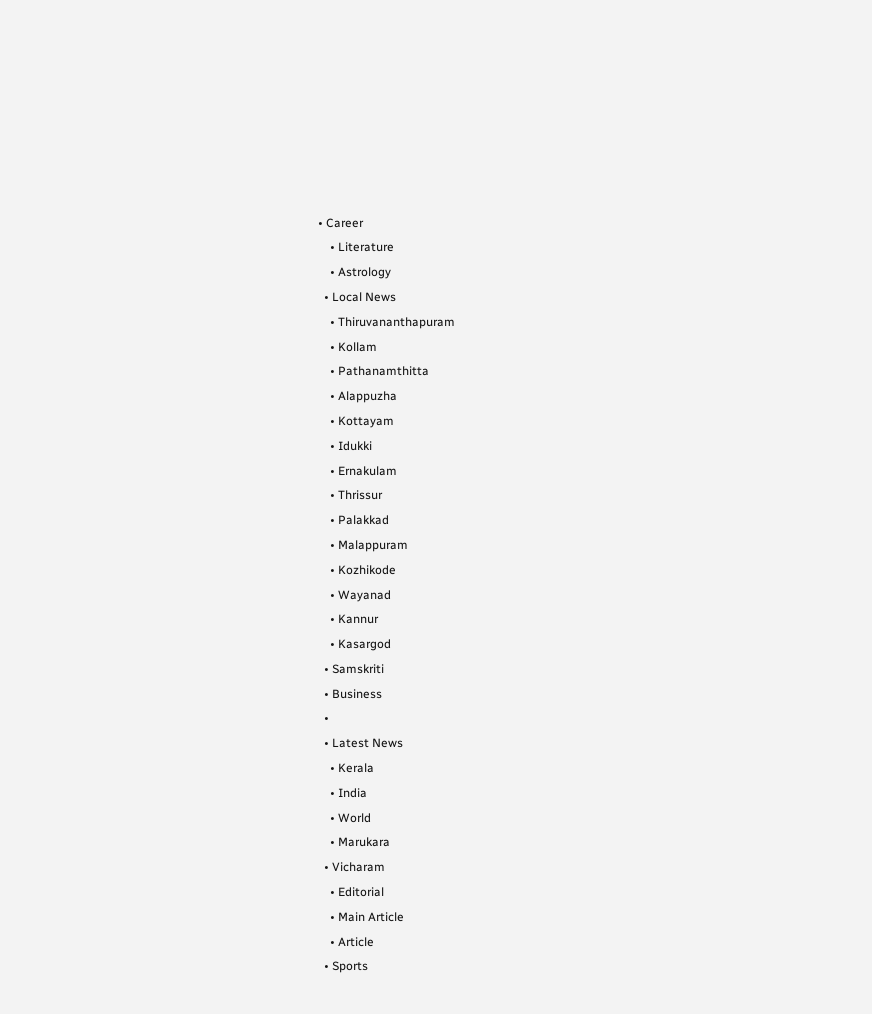• Career
    • Literature
    • Astrology
  • Local News
    • Thiruvananthapuram
    • Kollam
    • Pathanamthitta
    • Alappuzha
    • Kottayam
    • Idukki
    • Ernakulam
    • Thrissur
    • Palakkad
    • Malappuram
    • Kozhikode
    • Wayanad
    • Kannur
    • Kasargod
  • Samskriti
  • Business
  •
  • Latest News
    • Kerala
    • India
    • World
    • Marukara
  • Vicharam
    • Editorial
    • Main Article
    • Article
  • Sports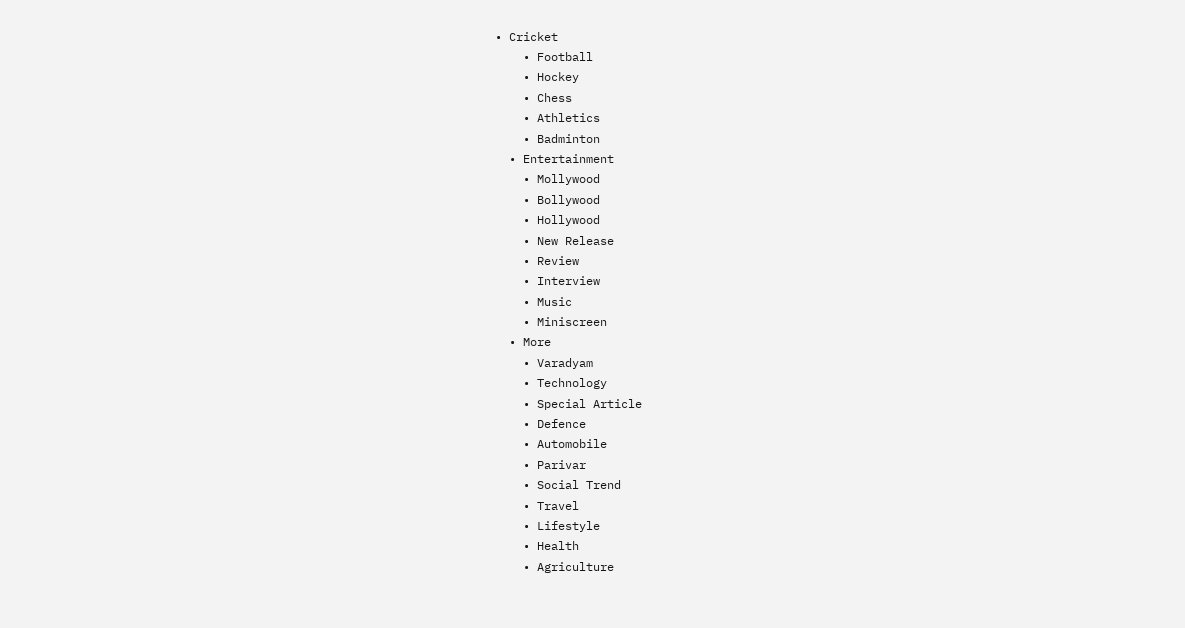• Cricket
    • Football
    • Hockey
    • Chess
    • Athletics
    • Badminton
  • Entertainment
    • Mollywood
    • Bollywood
    • Hollywood
    • New Release
    • Review
    • Interview
    • Music
    • Miniscreen
  • More
    • Varadyam
    • Technology
    • Special Article
    • Defence
    • Automobile
    • Parivar
    • Social Trend
    • Travel
    • Lifestyle
    • Health
    • Agriculture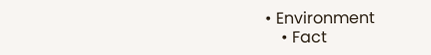• Environment
    • Fact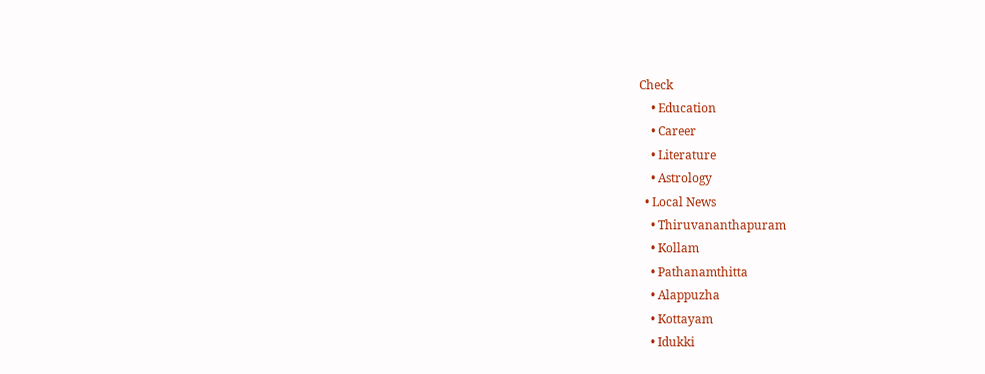Check
    • Education
    • Career
    • Literature
    • Astrology
  • Local News
    • Thiruvananthapuram
    • Kollam
    • Pathanamthitta
    • Alappuzha
    • Kottayam
    • Idukki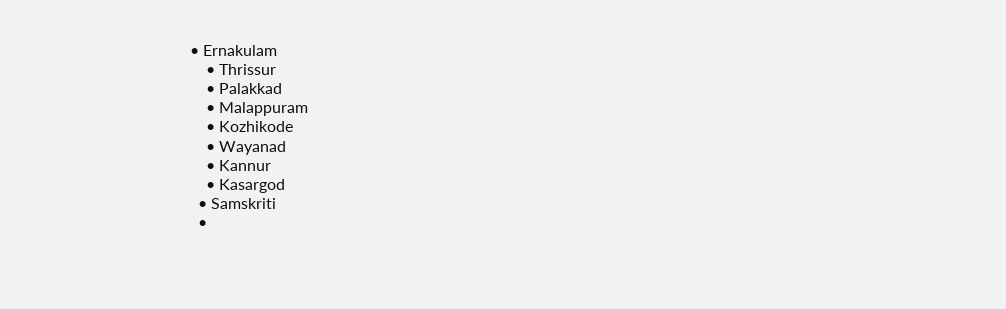• Ernakulam
    • Thrissur
    • Palakkad
    • Malappuram
    • Kozhikode
    • Wayanad
    • Kannur
    • Kasargod
  • Samskriti
  •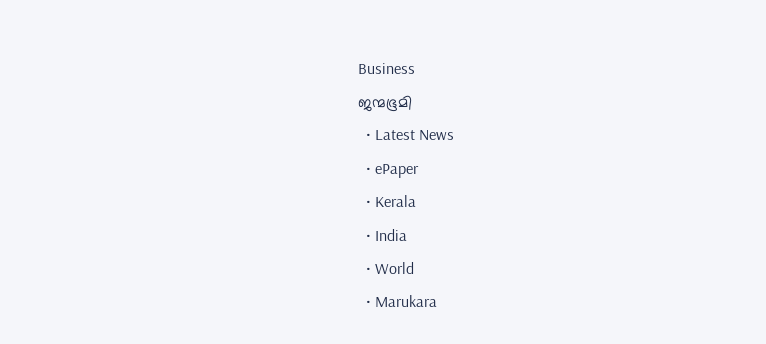Business
ജന്മഭൂമി
  • Latest News
  • ePaper
  • Kerala
  • India
  • World
  • Marukara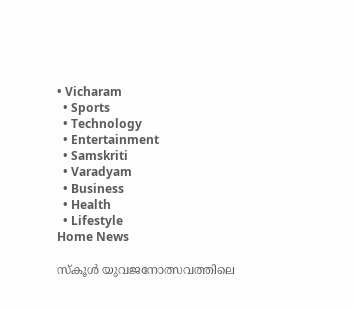• Vicharam
  • Sports
  • Technology
  • Entertainment
  • Samskriti
  • Varadyam
  • Business
  • Health
  • Lifestyle
Home News

സ്കൂൾ യുവജനോത്സവത്തിലെ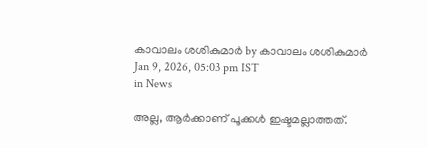കാവാലം ശശികുമാര്‍ by കാവാലം ശശികുമാര്‍
Jan 9, 2026, 05:03 pm IST
in News

അല്ല, ആർക്കാണ് പൂക്കൾ ഇഷ്ടമല്ലാത്തത്.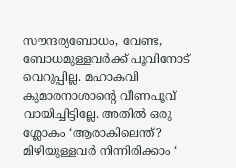സൗന്ദര്യബോധം, വേണ്ട, ബോധമുള്ളവർക്ക് പൂവിനോട് വെറുപ്പില്ല. മഹാകവി കുമാരനാശാന്റെ വീണപൂവ് വായിച്ചിട്ടില്ലേ. അതിൽ ഒരു ശ്ലോകം ‘ആരാകിലെന്ത്? മിഴിയുള്ളവർ നിന്നിരിക്കാം ‘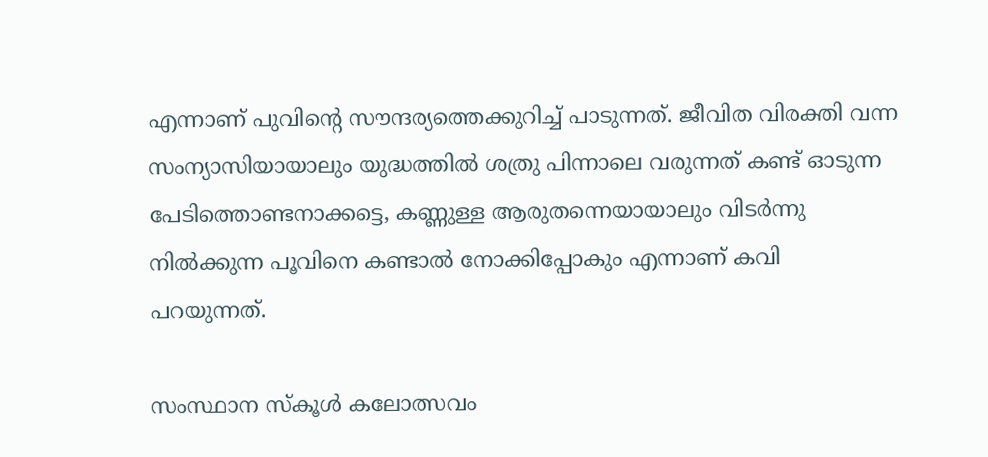എന്നാണ് പുവിന്റെ സൗന്ദര്യത്തെക്കുറിച്ച് പാടുന്നത്. ജീവിത വിരക്തി വന്ന സംന്യാസിയായാലും യുദ്ധത്തിൽ ശത്രു പിന്നാലെ വരുന്നത് കണ്ട് ഓടുന്ന പേടിത്തൊണ്ടനാക്കട്ടെ, കണ്ണുള്ള ആരുതന്നെയായാലും വിടർന്നു നിൽക്കുന്ന പൂവിനെ കണ്ടാൽ നോക്കിപ്പോകും എന്നാണ് കവി പറയുന്നത്.

സംസ്ഥാന സ്കൂൾ കലോത്സവം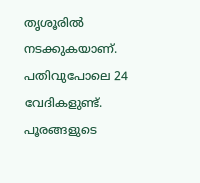തൃശൂരിൽ നടക്കുകയാണ്. പതിവുപോലെ 24 വേദികളുണ്ട്. പൂരങ്ങളുടെ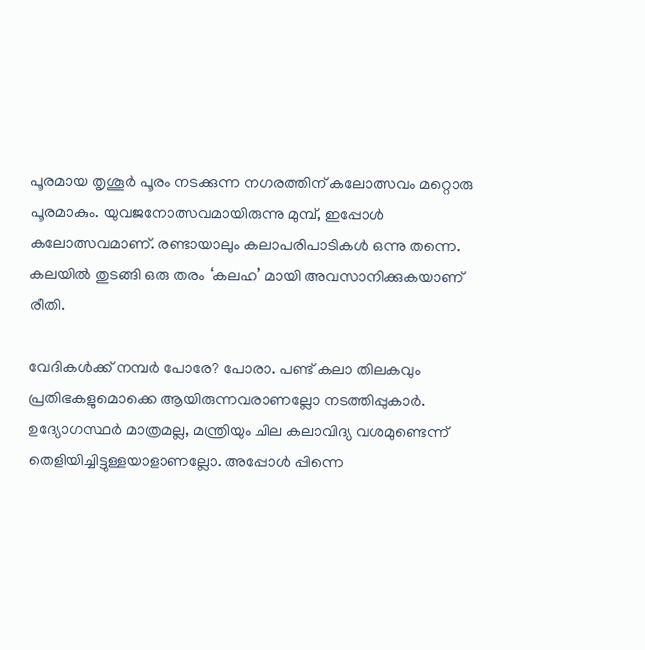പൂരമായ തൃശൂർ പൂരം നടക്കുന്ന നഗരത്തിന് കലോത്സവം മറ്റൊരു പൂരമാകും. യുവജനോത്സവമായിരുന്നു മുമ്പ്, ഇപ്പോൾ കലോത്സവമാണ്. രണ്ടായാലും കലാപരിപാടികൾ ഒന്നു തന്നെ. കലയിൽ തുടങ്ങി ഒരു തരം ‘കലഹ’ മായി അവസാനിക്കുകയാണ് രീതി.

വേദികൾക്ക് നമ്പർ പോരേ? പോരാ. പണ്ട് കലാ തിലകവും പ്രതിഭകളുമൊക്കെ ആയിരുന്നവരാണല്ലോ നടത്തിപ്പുകാർ. ഉദ്യോഗസ്ഥർ മാത്രമല്ല, മന്ത്രിയും ചില കലാവിദ്യ വശമുണ്ടെന്ന് തെളിയിച്ചിട്ടുള്ളയാളാണല്ലോ. അപ്പോൾ പ്പിന്നെ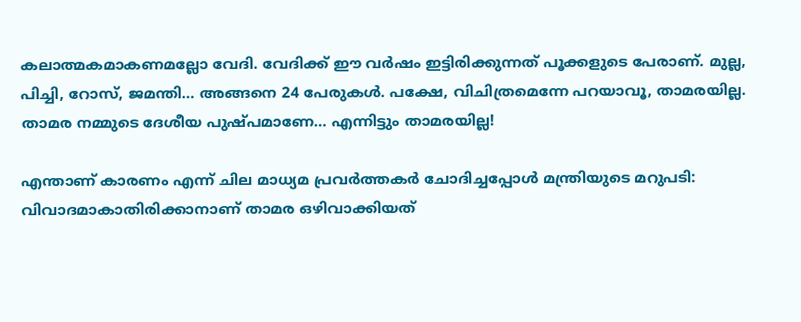കലാത്മകമാകണമല്ലോ വേദി. വേദിക്ക് ഈ വർഷം ഇട്ടിരിക്കുന്നത് പൂക്കളുടെ പേരാണ്. മുല്ല, പിച്ചി, റോസ്, ജമന്തി… അങ്ങനെ 24 പേരുകൾ. പക്ഷേ, വിചിത്രമെന്നേ പറയാവൂ, താമരയില്ല. താമര നമ്മുടെ ദേശീയ പുഷ്പമാണേ… എന്നിട്ടും താമരയില്ല!

എന്താണ് കാരണം എന്ന് ചില മാധ്യമ പ്രവർത്തകർ ചോദിച്ചപ്പോൾ മന്ത്രിയുടെ മറുപടി: വിവാദമാകാതിരിക്കാനാണ് താമര ഒഴിവാക്കിയത്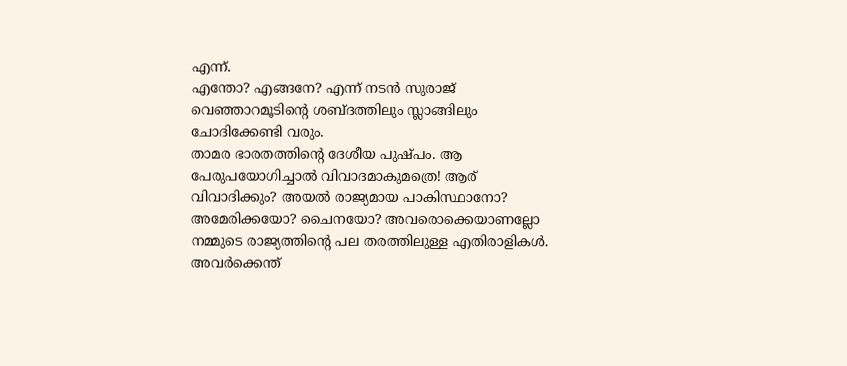എന്ന്.
എന്തോ? എങ്ങനേ? എന്ന് നടൻ സുരാജ് വെഞ്ഞാറമൂടിന്റെ ശബ്ദത്തിലും സ്ലാങ്ങിലും ചോദിക്കേണ്ടി വരും.
താമര ഭാരതത്തിന്റെ ദേശീയ പുഷ്പം. ആ പേരുപയോഗിച്ചാൽ വിവാദമാകുമത്രെ! ആര് വിവാദിക്കും? അയൽ രാജ്യമായ പാകിസ്ഥാനോ? അമേരിക്കയോ? ചൈനയോ? അവരൊക്കെയാണല്ലോ നമ്മുടെ രാജ്യത്തിന്റെ പല തരത്തിലുള്ള എതിരാളികൾ. അവർക്കെന്ത്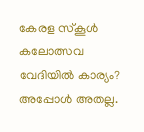കേരള സ്കൂൾ കലോത്സവ വേദിയിൽ കാര്യം? അപ്പോൾ അതല്ല.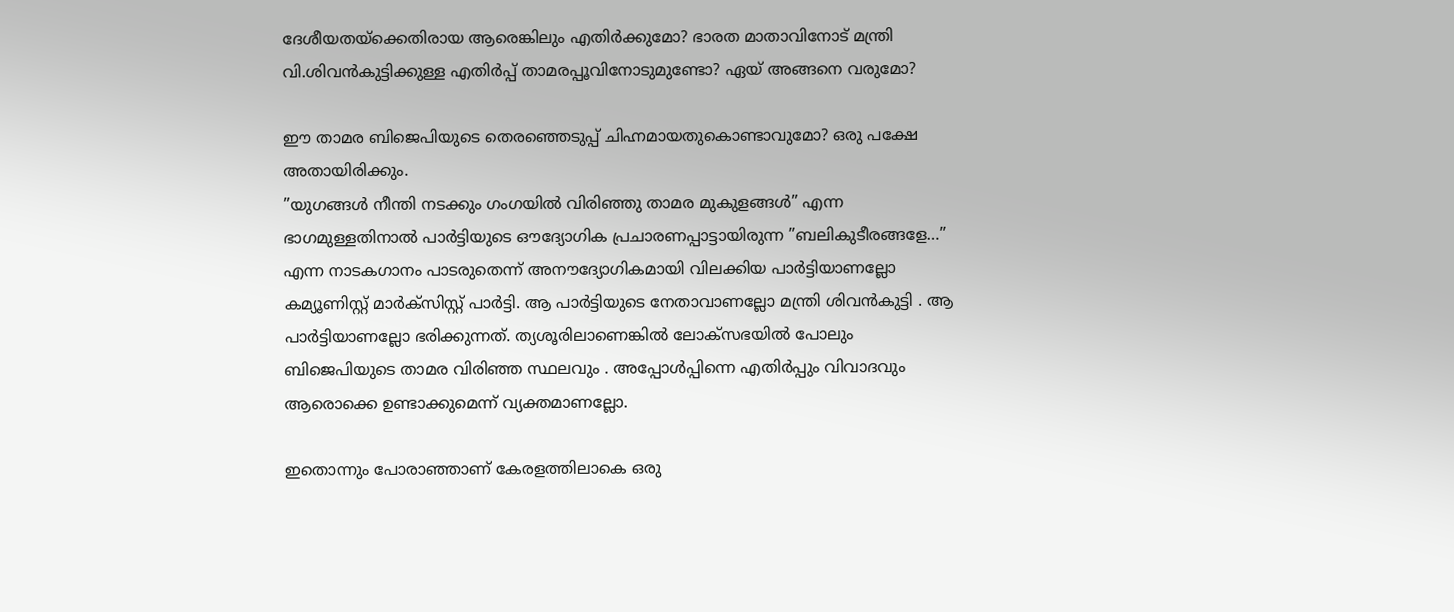ദേശീയതയ്‌ക്കെതിരായ ആരെങ്കിലും എതിർക്കുമോ? ഭാരത മാതാവിനോട് മന്ത്രി വി.ശിവൻകുട്ടിക്കുള്ള എതിർപ്പ് താമരപ്പൂവിനോടുമുണ്ടോ? ഏയ് അങ്ങനെ വരുമോ?

ഈ താമര ബിജെപിയുടെ തെരഞ്ഞെടുപ്പ് ചിഹ്നമായതുകൊണ്ടാവുമോ? ഒരു പക്ഷേ അതായിരിക്കും.
”യുഗങ്ങൾ നീന്തി നടക്കും ഗംഗയിൽ വിരിഞ്ഞു താമര മുകുളങ്ങൾ” എന്ന ഭാഗമുള്ളതിനാൽ പാർട്ടിയുടെ ഔദ്യോഗിക പ്രചാരണപ്പാട്ടായിരുന്ന ”ബലികുടീരങ്ങളേ…” എന്ന നാടകഗാനം പാടരുതെന്ന് അനൗദ്യോഗികമായി വിലക്കിയ പാർട്ടിയാണല്ലോ കമ്യൂണിസ്റ്റ് മാർക്സിസ്റ്റ് പാർട്ടി. ആ പാർട്ടിയുടെ നേതാവാണല്ലോ മന്ത്രി ശിവൻകുട്ടി . ആ പാർട്ടിയാണല്ലോ ഭരിക്കുന്നത്. ത്യശൂരിലാണെങ്കിൽ ലോക്സഭയിൽ പോലും ബിജെപിയുടെ താമര വിരിഞ്ഞ സ്ഥലവും . അപ്പോൾപ്പിന്നെ എതിർപ്പും വിവാദവും ആരൊക്കെ ഉണ്ടാക്കുമെന്ന് വ്യക്തമാണല്ലോ.

ഇതൊന്നും പോരാഞ്ഞാണ് കേരളത്തിലാകെ ഒരു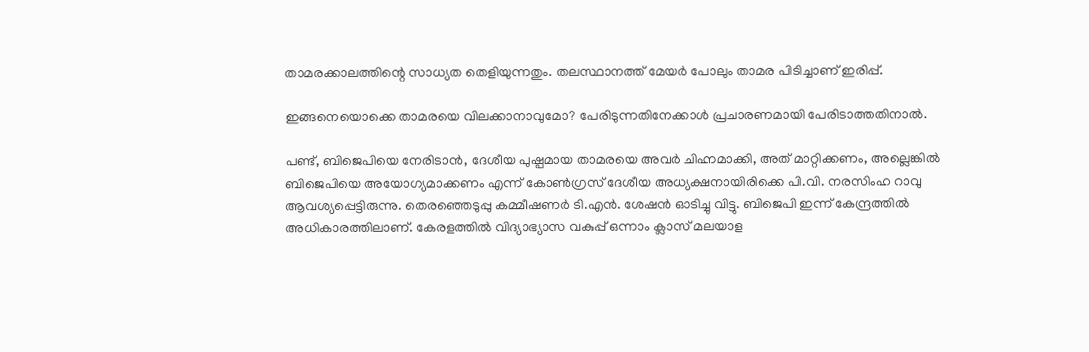താമരക്കാലത്തിന്റെ സാധ്യത തെളിയുന്നതും. തലസ്ഥാനത്ത് മേയർ പോലും താമര പിടിച്ചാണ് ഇരിപ്പ്.

ഇങ്ങനെയൊക്കെ താമരയെ വിലക്കാനാവുമോ? പേരിടുന്നതിനേക്കാൾ പ്രചാരണമായി പേരിടാത്തതിനാൽ.

പണ്ട്, ബിജെപിയെ നേരിടാൻ, ദേശീയ പുഷ്പമായ താമരയെ അവർ ചിഹ്നമാക്കി, അത് മാറ്റിക്കണം, അല്ലെങ്കിൽ ബിജെപിയെ അയോഗ്യമാക്കണം എന്ന് കോൺഗ്രസ് ദേശീയ അധ്യക്ഷനായിരിക്കെ പി.വി. നരസിംഹ റാവു ആവശ്യപ്പെട്ടിരുന്നു. തെരഞ്ഞെടുപ്പു കമ്മീഷണർ ടി.എൻ. ശേഷൻ ഓടിച്ചു വിട്ടു. ബിജെപി ഇന്ന് കേന്ദ്രത്തിൽ അധികാരത്തിലാണ്. കേരളത്തിൽ വിദ്യാഭ്യാസ വകുപ്പ് ഒന്നാം ക്ലാസ് മലയാള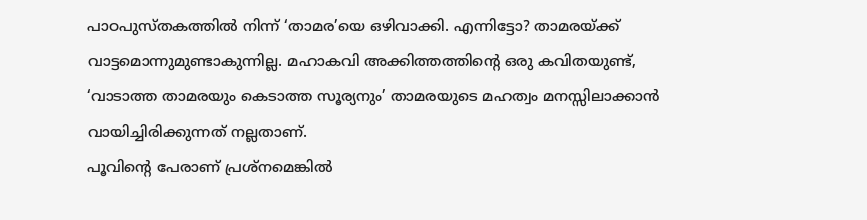പാഠപുസ്തകത്തിൽ നിന്ന് ‘താമര’യെ ഒഴിവാക്കി. എന്നിട്ടോ? താമരയ്‌ക്ക് വാട്ടമൊന്നുമുണ്ടാകുന്നില്ല. മഹാകവി അക്കിത്തത്തിന്റെ ഒരു കവിതയുണ്ട്, ‘വാടാത്ത താമരയും കെടാത്ത സൂര്യനും’ താമരയുടെ മഹത്വം മനസ്സിലാക്കാൻ വായിച്ചിരിക്കുന്നത് നല്ലതാണ്.
പൂവിന്റെ പേരാണ് പ്രശ്നമെങ്കിൽ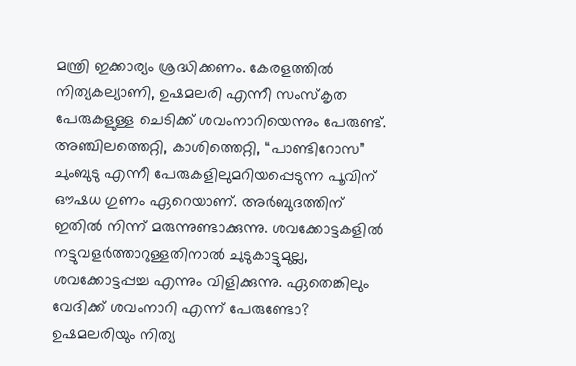മന്ത്രി ഇക്കാര്യം ശ്രദ്ധിക്കണം. കേരളത്തിൽ നിത്യകല്യാണി, ഉഷമലരി എന്നീ സംസ്കൃത പേരുകളുള്ള ചെടിക്ക് ശവംനാറിയെന്നും പേരുണ്ട്. അഞ്ചിലത്തെറ്റി, കാശിത്തെറ്റി, “പാണ്ടിറോസ” ചുംബുടു എന്നീ പേരുകളിലുമറിയപ്പെടുന്ന പൂവിന് ഔഷധ ഗുണം ഏറെയാണ്. അർബുദത്തിന് ഇതിൽ നിന്ന് മരുന്നുണ്ടാക്കുന്നു. ശവക്കോട്ടകളിൽ നട്ടുവളർത്താറുള്ളതിനാൽ ചുടുകാട്ടുമുല്ല, ശവക്കോട്ടപ്പച്ച എന്നും വിളിക്കുന്നു. ഏതെങ്കിലും വേദിക്ക് ശവംനാറി എന്ന് പേരുണ്ടോ? ഉഷമലരിയും നിത്യ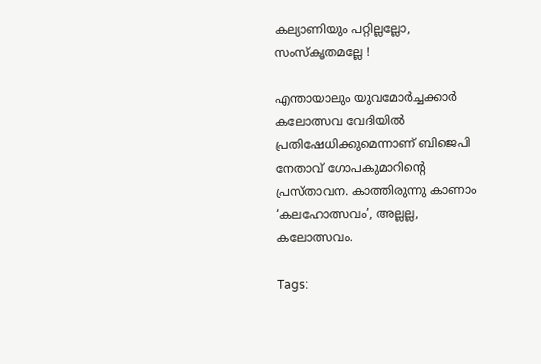കല്യാണിയും പറ്റില്ലല്ലോ, സംസ്കൃതമല്ലേ !

എന്തായാലും യുവമോർച്ചക്കാർ കലോത്സവ വേദിയിൽ പ്രതിഷേധിക്കുമെന്നാണ് ബിജെപി നേതാവ് ഗോപകുമാറിന്റെ പ്രസ്താവന. കാത്തിരുന്നു കാണാം ‘കലഹോത്സവം’, അല്ലല്ല, കലോത്സവം.

Tags: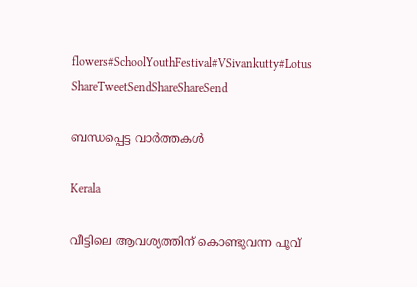flowers#SchoolYouthFestival#VSivankutty#Lotus
ShareTweetSendShareShareSend

ബന്ധപ്പെട്ട വാര്‍ത്തകള്‍

Kerala

വീട്ടിലെ ആവശ്യത്തിന് കൊണ്ടുവന്ന പൂവ്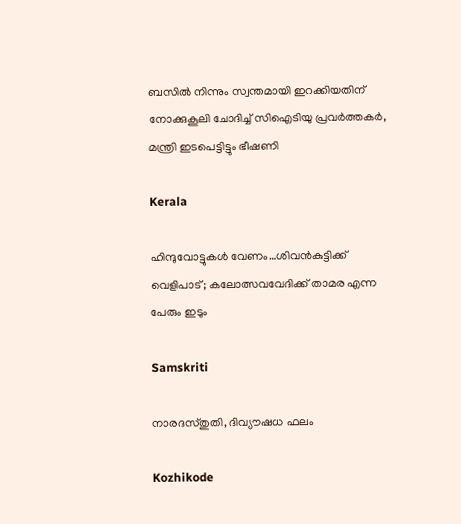ബസിൽ നിന്നും സ്വന്തമായി ഇറക്കിയതിന് നോക്കുകൂലി ചോദിച്ച് സിഐടിയു പ്രവർത്തകർ, മന്ത്രി ഇടപെട്ടിട്ടും ഭീഷണി

Kerala

ഹിന്ദുവോട്ടുകള്‍ വേണം…ശിവന്‍കുട്ടിക്ക് വെളിപാട്; കലോത്സവവേദിക്ക് താമര എന്ന പേരും ഇടും

Samskriti

നാരദസ്തുതി, ദിവ്യൗഷധ ഫലം

Kozhikode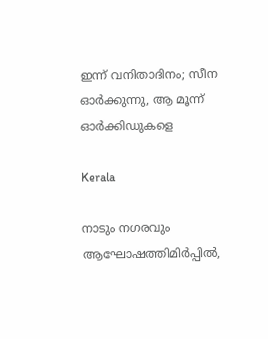ഇന്ന് വനിതാദിനം; സീന ഓർക്കുന്നു, ആ മൂന്ന് ഓർക്കിഡുകളെ

Kerala

നാടും നഗരവും ആഘോഷത്തിമിര്‍പ്പില്‍,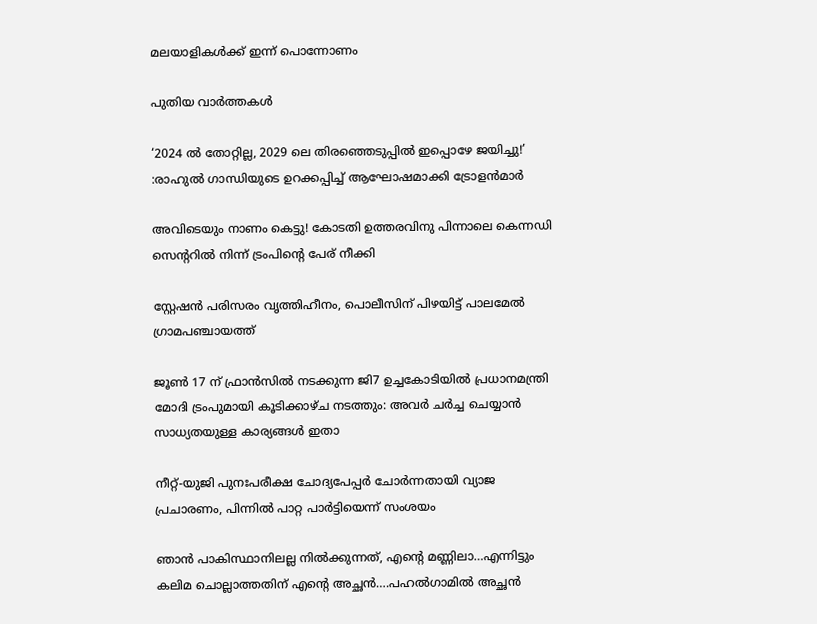മലയാളികള്‍ക്ക് ഇന്ന് പൊന്നോണം

പുതിയ വാര്‍ത്തകള്‍

‘2024 ല്‍ തോറ്റില്ല, 2029 ലെ തിരഞ്ഞെടുപ്പില്‍ ഇപ്പൊഴേ ജയിച്ചു!’ :രാഹുല്‍ ഗാന്ധിയുടെ ഉറക്കപ്പിച്ച് ആഘോഷമാക്കി ട്രോളന്‍മാര്‍

അവിടെയും നാണം കെട്ടു! കോടതി ഉത്തരവിനു പിന്നാലെ കെന്നഡി സെന്ററില്‍ നിന്ന് ട്രംപിന്റെ പേര് നീക്കി

സ്റ്റേഷന്‍ പരിസരം വൃത്തിഹീനം, പൊലീസിന് പിഴയിട്ട് പാലമേല്‍ ഗ്രാമപഞ്ചായത്ത്

ജൂൺ 17 ന് ഫ്രാൻസിൽ നടക്കുന്ന ജി7 ഉച്ചകോടിയിൽ പ്രധാനമന്ത്രി മോദി ട്രംപുമായി കൂടിക്കാഴ്ച നടത്തും: അവർ ചർച്ച ചെയ്യാൻ സാധ്യതയുള്ള കാര്യങ്ങൾ ഇതാ

നീറ്റ്-യുജി പുനഃപരീക്ഷ ചോദ്യപേപ്പര്‍ ചോര്‍ന്നതായി വ്യാജ പ്രചാരണം, പിന്നില്‍ പാറ്റ പാര്‍ട്ടിയെന്ന് സംശയം

ഞാന്‍ പാകിസ്ഥാനിലല്ല നില്‍ക്കുന്നത്, എന്റെ മണ്ണിലാ…എന്നിട്ടും കലിമ ചൊല്ലാത്തതിന് എന്റെ അച്ഛന്‍….പഹല്‍ഗാമില്‍ അച്ഛന്‍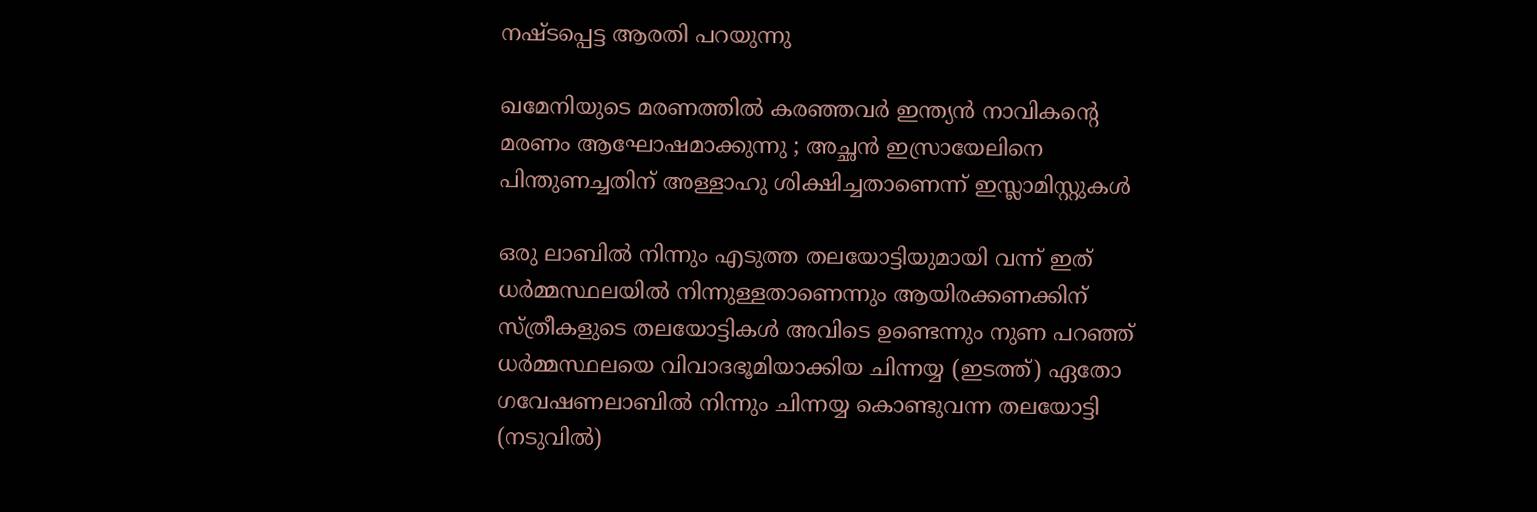നഷ്ടപ്പെട്ട ആരതി പറയുന്നു

ഖമേനിയുടെ മരണത്തിൽ കരഞ്ഞവർ ഇന്ത്യൻ നാവികന്റെ മരണം ആഘോഷമാക്കുന്നു ; അച്ഛൻ ഇസ്രായേലിനെ പിന്തുണച്ചതിന് അള്ളാഹു ശിക്ഷിച്ചതാണെന്ന് ഇസ്ലാമിസ്റ്റുകൾ

ഒരു ലാബില്‍ നിന്നും എടുത്ത തലയോട്ടിയുമായി വന്ന് ഇത് ധര്‍മ്മസ്ഥലയില്‍ നിന്നുള്ളതാണെന്നും ആയിരക്കണക്കിന് സ്ത്രീകളുടെ തലയോട്ടികള്‍ അവിടെ ഉണ്ടെന്നും നുണ പറഞ്ഞ് ധര്‍മ്മസ്ഥലയെ വിവാദഭൂമിയാക്കിയ ചിന്നയ്യ (ഇടത്ത്) ഏതോ ഗവേഷണലാബില്‍ നിന്നും ചിന്നയ്യ കൊണ്ടുവന്ന തലയോട്ടി (നടുവില്‍)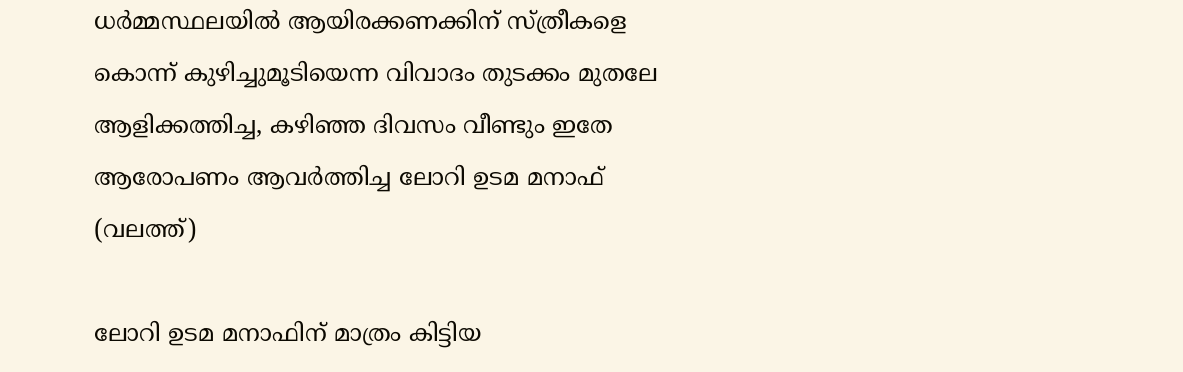ധര്‍മ്മസ്ഥലയില്‍ ആയിരക്കണക്കിന് സ്ത്രീകളെ കൊന്ന് കുഴിച്ചുമൂടിയെന്ന വിവാദം തുടക്കം മുതലേ ആളിക്കത്തിച്ച, കഴിഞ്ഞ ദിവസം വീണ്ടും ഇതേ ആരോപണം ആവര്‍ത്തിച്ച ലോറി ഉടമ മനാഫ് (വലത്ത്)

ലോറി ഉടമ മനാഫിന് മാത്രം കിട്ടിയ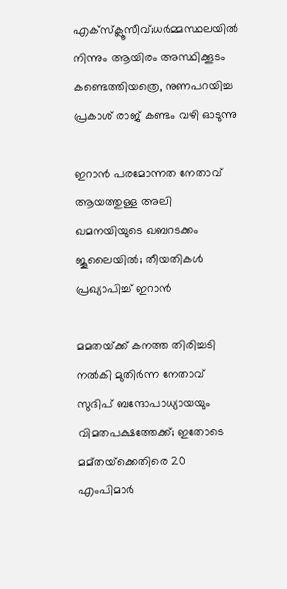എക്സ്ക്ലൂസീവ്;ധര്‍മ്മസ്ഥലയില്‍ നിന്നും ആയിരം അസ്ഥിക്കൂടം കണ്ടെത്തിയത്രെ, നുണപറയിച്ച പ്രകാശ് രാജ് കണ്ടം വഴി ഓടുന്നു

ഇറാൻ പരമോന്നത നേതാവ് ആയത്തുള്ള അലി ഖമനയിയുടെ ഖബറടക്കം ജൂലൈയിൽ; തീയതികൾ പ്രഖ്യാപിച്ച് ഇറാൻ

മമതയ്‌ക്ക് കനത്ത തിരിച്ചടി നൽകി മുതിർന്ന നേതാവ് സുദിപ് ബന്ദോപാധ്യായയും വിമതപക്ഷത്തേക്ക്; ഇതോടെ മമ്‌തയ്‌ക്കെതിരെ 20 എംപിമാർ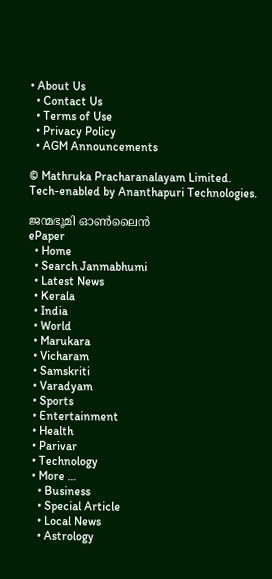• About Us
  • Contact Us
  • Terms of Use
  • Privacy Policy
  • AGM Announcements

© Mathruka Pracharanalayam Limited.
Tech-enabled by Ananthapuri Technologies.

ജന്മഭൂമി ഓണ്‍ലൈന്‍
ePaper
  • Home
  • Search Janmabhumi
  • Latest News
  • Kerala
  • India
  • World
  • Marukara
  • Vicharam
  • Samskriti
  • Varadyam
  • Sports
  • Entertainment
  • Health
  • Parivar
  • Technology
  • More …
    • Business
    • Special Article
    • Local News
    • Astrology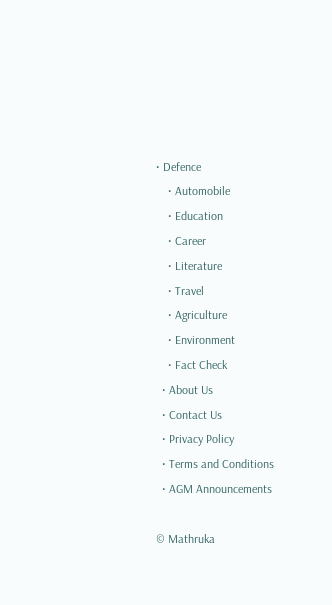• Defence
    • Automobile
    • Education
    • Career
    • Literature
    • Travel
    • Agriculture
    • Environment
    • Fact Check
  • About Us
  • Contact Us
  • Privacy Policy
  • Terms and Conditions
  • AGM Announcements

© Mathruka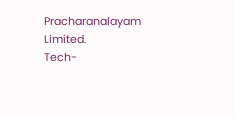Pracharanalayam Limited.
Tech-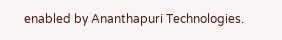enabled by Ananthapuri Technologies.